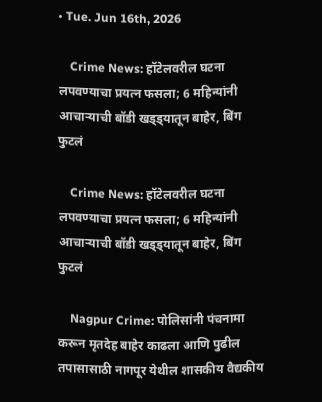• Tue. Jun 16th, 2026

    Crime News: हॉटेलवरील घटना लपवण्याचा प्रयत्न फसला; 6 महिन्यांनी आचाऱ्याची बॉडी खड्ड्यातून बाहेर, बिंग फुटलं

    Crime News: हॉटेलवरील घटना लपवण्याचा प्रयत्न फसला; 6 महिन्यांनी आचाऱ्याची बॉडी खड्ड्यातून बाहेर, बिंग फुटलं

    Nagpur Crime: पोलिसांनी पंचनामा करून मृतदेह बाहेर काढला आणि पुढील तपासासाठी नागपूर येथील शासकीय वैद्यकीय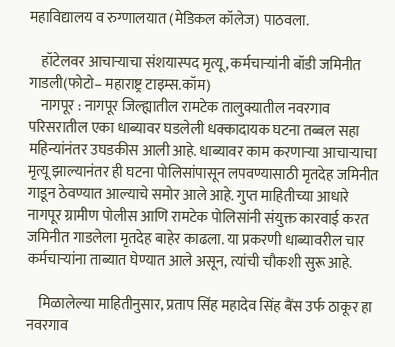महाविद्यालय व रुग्णालयात (मेडिकल कॉलेज) पाठवला.

    हॉटेलवर आचाऱ्याचा संशयास्पद मृत्यू, कर्मचाऱ्यांनी बॉडी जमिनीत गाडली(फोटो– महाराष्ट्र टाइम्स.कॉम)
    नागपूर : नागपूर जिल्ह्यातील रामटेक तालुक्यातील नवरगाव परिसरातील एका धाब्यावर घडलेली धक्कादायक घटना तब्बल सहा महिन्यांनंतर उघडकीस आली आहे. धाब्यावर काम करणाऱ्या आचाऱ्याचा मृत्यू झाल्यानंतर ही घटना पोलिसांपासून लपवण्यासाठी मृतदेह जमिनीत गाडून ठेवण्यात आल्याचे समोर आले आहे. गुप्त माहितीच्या आधारे नागपूर ग्रामीण पोलीस आणि रामटेक पोलिसांनी संयुक्त कारवाई करत जमिनीत गाडलेला मृतदेह बाहेर काढला. या प्रकरणी धाब्यावरील चार कर्मचाऱ्यांना ताब्यात घेण्यात आले असून, त्यांची चौकशी सुरू आहे.

    मिळालेल्या माहितीनुसार, प्रताप सिंह महादेव सिंह बैंस उर्फ ठाकूर हा नवरगाव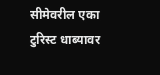सीमेवरील एका टुरिस्ट धाब्यावर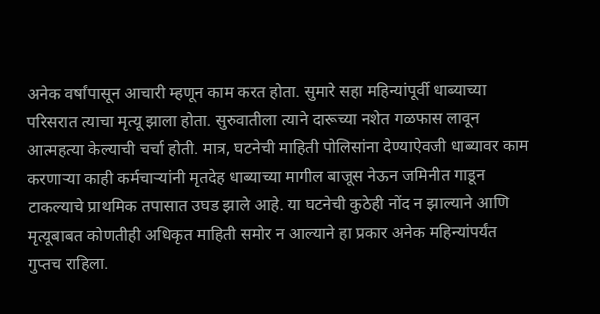अनेक वर्षांपासून आचारी म्हणून काम करत होता. सुमारे सहा महिन्यांपूर्वी धाब्याच्या परिसरात त्याचा मृत्यू झाला होता. सुरुवातीला त्याने दारूच्या नशेत गळफास लावून आत्महत्या केल्याची चर्चा होती. मात्र, घटनेची माहिती पोलिसांना देण्याऐवजी धाब्यावर काम करणाऱ्या काही कर्मचाऱ्यांनी मृतदेह धाब्याच्या मागील बाजूस नेऊन जमिनीत गाडून टाकल्याचे प्राथमिक तपासात उघड झाले आहे. या घटनेची कुठेही नोंद न झाल्याने आणि मृत्यूबाबत कोणतीही अधिकृत माहिती समोर न आल्याने हा प्रकार अनेक महिन्यांपर्यंत गुप्तच राहिला.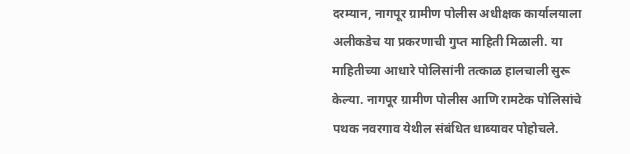दरम्यान, नागपूर ग्रामीण पोलीस अधीक्षक कार्यालयाला अलीकडेच या प्रकरणाची गुप्त माहिती मिळाली. या माहितीच्या आधारे पोलिसांनी तत्काळ हालचाली सुरू केल्या. नागपूर ग्रामीण पोलीस आणि रामटेक पोलिसांचे पथक नवरगाव येथील संबंधित धाब्यावर पोहोचले.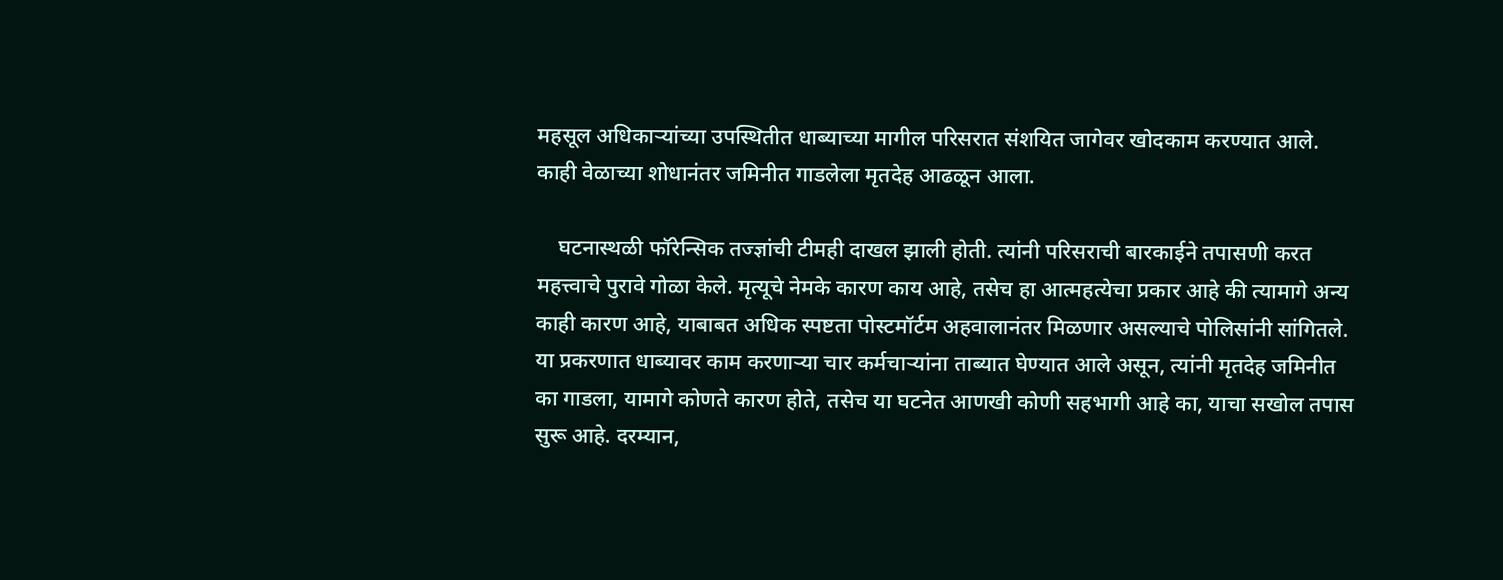महसूल अधिकाऱ्यांच्या उपस्थितीत धाब्याच्या मागील परिसरात संशयित जागेवर खोदकाम करण्यात आले. काही वेळाच्या शोधानंतर जमिनीत गाडलेला मृतदेह आढळून आला.

    घटनास्थळी फॉरेन्सिक तज्ज्ञांची टीमही दाखल झाली होती. त्यांनी परिसराची बारकाईने तपासणी करत महत्त्वाचे पुरावे गोळा केले. मृत्यूचे नेमके कारण काय आहे, तसेच हा आत्महत्येचा प्रकार आहे की त्यामागे अन्य काही कारण आहे, याबाबत अधिक स्पष्टता पोस्टमॉर्टम अहवालानंतर मिळणार असल्याचे पोलिसांनी सांगितले. या प्रकरणात धाब्यावर काम करणाऱ्या चार कर्मचाऱ्यांना ताब्यात घेण्यात आले असून, त्यांनी मृतदेह जमिनीत का गाडला, यामागे कोणते कारण होते, तसेच या घटनेत आणखी कोणी सहभागी आहे का, याचा सखोल तपास सुरू आहे. दरम्यान,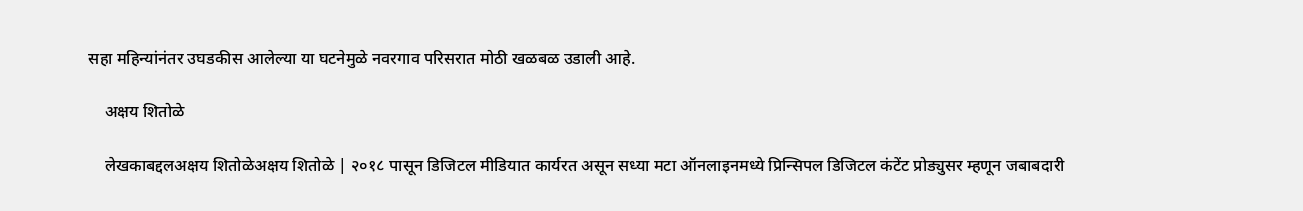सहा महिन्यांनंतर उघडकीस आलेल्या या घटनेमुळे नवरगाव परिसरात मोठी खळबळ उडाली आहे.

    अक्षय शितोळे

    लेखकाबद्दलअक्षय शितोळेअक्षय शितोळे | २०१८ पासून डिजिटल मीडियात कार्यरत असून सध्या मटा ऑनलाइनमध्ये प्रिन्सिपल डिजिटल कंटेंट प्रोड्युसर म्हणून जबाबदारी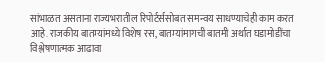सांभाळत असताना राज्यभरातील रिपोर्टर्ससोबत समन्वय साधण्याचेही काम करत आहे. राजकीय बातम्यांमध्ये विशेष रस, बातम्यांमागची बातमी अर्थात घडामोडींचा विश्लेषणात्मक आढावा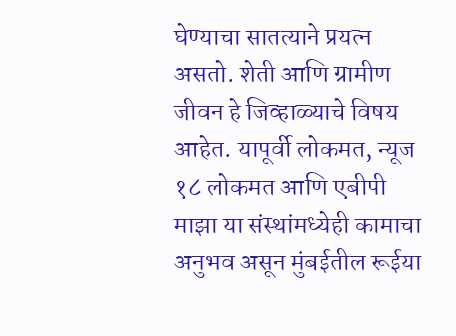घेण्याचा सातत्याने प्रयत्न असतो. शेती आणि ग्रामीण जीवन हे जिव्हाळ्याचे विषय आहेत. यापूर्वी लोकमत, न्यूज १८ लोकमत आणि एबीपी माझा या संस्थांमध्येही कामाचा अनुभव असून मुंबईतील रूईया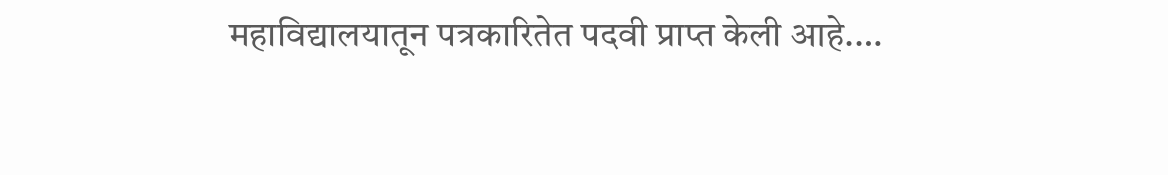महाविद्यालयातून पत्रकारितेत पदवी प्राप्त केली आहे.…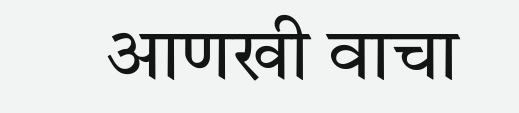आणखी वाचा